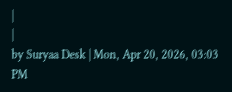|
|
by Suryaa Desk | Mon, Apr 20, 2026, 03:03 PM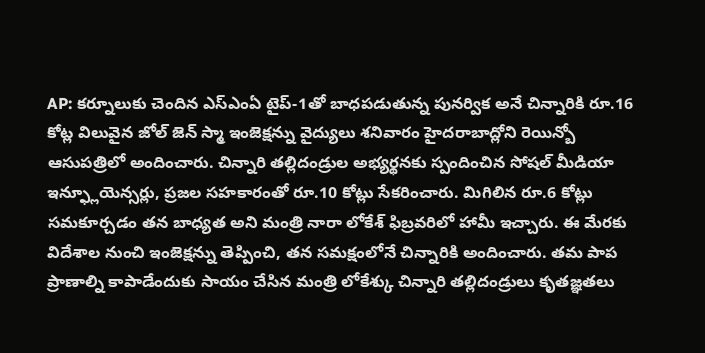AP: కర్నూలుకు చెందిన ఎస్ఎంఏ టైప్-1తో బాధపడుతున్న పునర్విక అనే చిన్నారికి రూ.16 కోట్ల విలువైన జోల్ జెన్ స్మా ఇంజెక్షన్ను వైద్యులు శనివారం హైదరాబాద్లోని రెయిన్బో ఆసుపత్రిలో అందించారు. చిన్నారి తల్లిదండ్రుల అభ్యర్థనకు స్పందించిన సోషల్ మీడియా ఇన్ఫ్లూయెన్సర్లు, ప్రజల సహకారంతో రూ.10 కోట్లు సేకరించారు. మిగిలిన రూ.6 కోట్లు సమకూర్చడం తన బాధ్యత అని మంత్రి నారా లోకేశ్ ఫిబ్రవరిలో హామీ ఇచ్చారు. ఈ మేరకు విదేశాల నుంచి ఇంజెక్షన్ను తెప్పించి, తన సమక్షంలోనే చిన్నారికి అందించారు. తమ పాప ప్రాణాల్ని కాపాడేందుకు సాయం చేసిన మంత్రి లోకేశ్కు చిన్నారి తల్లిదండ్రులు కృతజ్ఞతలు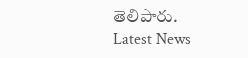తెలిపారు.
Latest News